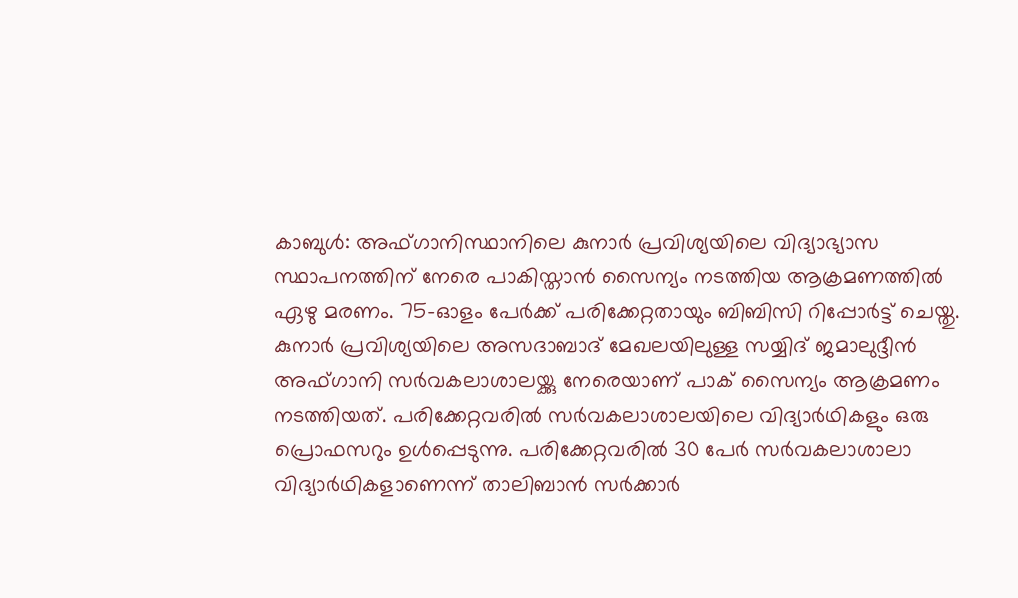കാബുൾ: അഫ്ഗാനിസ്ഥാനിലെ കുനാർ പ്രവിശ്യയിലെ വിദ്യാഭ്യാസ സ്ഥാപനത്തിന് നേരെ പാകിസ്താൻ സൈന്യം നടത്തിയ ആക്രമണത്തിൽ ഏഴു മരണം. 75-ഓളം പേർക്ക് പരിക്കേറ്റതായും ബിബിസി റിപ്പോർട്ട് ചെയ്തു. കുനാർ പ്രവിശ്യയിലെ അസദാബാദ് മേഖലയിലുള്ള സയ്യിദ് ജമാലുദ്ദീൻ അഫ്ഗാനി സർവകലാശാലയ്ക്കു നേരെയാണ് പാക് സൈന്യം ആക്രമണം നടത്തിയത്. പരിക്കേറ്റവരിൽ സർവകലാശാലയിലെ വിദ്യാർഥികളും ഒരു പ്രൊഫസറും ഉൾപ്പെടുന്നു. പരിക്കേറ്റവരിൽ 30 പേർ സർവകലാശാലാ വിദ്യാർഥികളാണെന്ന് താലിബാൻ സർക്കാർ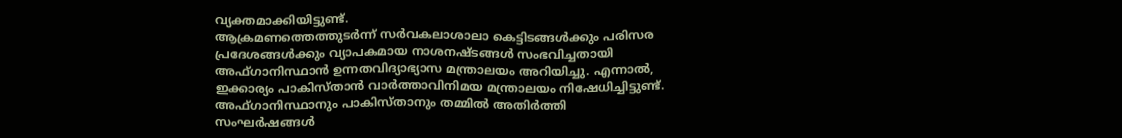വ്യക്തമാക്കിയിട്ടുണ്ട്.
ആക്രമണത്തെത്തുടർന്ന് സർവകലാശാലാ കെട്ടിടങ്ങൾക്കും പരിസര പ്രദേശങ്ങൾക്കും വ്യാപകമായ നാശനഷ്ടങ്ങൾ സംഭവിച്ചതായി അഫ്ഗാനിസ്ഥാൻ ഉന്നതവിദ്യാഭ്യാസ മന്ത്രാലയം അറിയിച്ചു. എന്നാൽ, ഇക്കാര്യം പാകിസ്താൻ വാർത്താവിനിമയ മന്ത്രാലയം നിഷേധിച്ചിട്ടുണ്ട്.
അഫ്ഗാനിസ്ഥാനും പാകിസ്താനും തമ്മിൽ അതിർത്തി സംഘർഷങ്ങൾ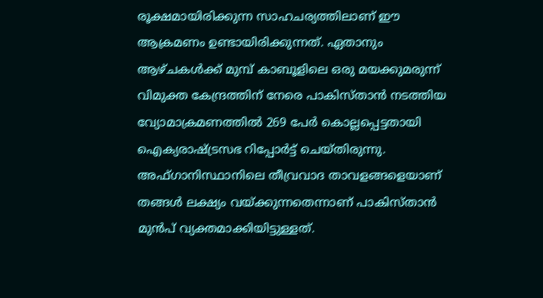രൂക്ഷമായിരിക്കുന്ന സാഹചര്യത്തിലാണ് ഈ ആക്രമണം ഉണ്ടായിരിക്കുന്നത്. ഏതാനും ആഴ്ചകൾക്ക് മുമ്പ് കാബൂളിലെ ഒരു മയക്കുമരുന്ന് വിമുക്ത കേന്ദ്രത്തിന് നേരെ പാകിസ്താൻ നടത്തിയ വ്യോമാക്രമണത്തിൽ 269 പേർ കൊല്ലപ്പെട്ടതായി ഐക്യരാഷ്ട്രസഭ റിപ്പോർട്ട് ചെയ്തിരുന്നു. അഫ്ഗാനിസ്ഥാനിലെ തീവ്രവാദ താവളങ്ങളെയാണ് തങ്ങൾ ലക്ഷ്യം വയ്ക്കുന്നതെന്നാണ് പാകിസ്താൻ മുൻപ് വ്യക്തമാക്കിയിട്ടുള്ളത്.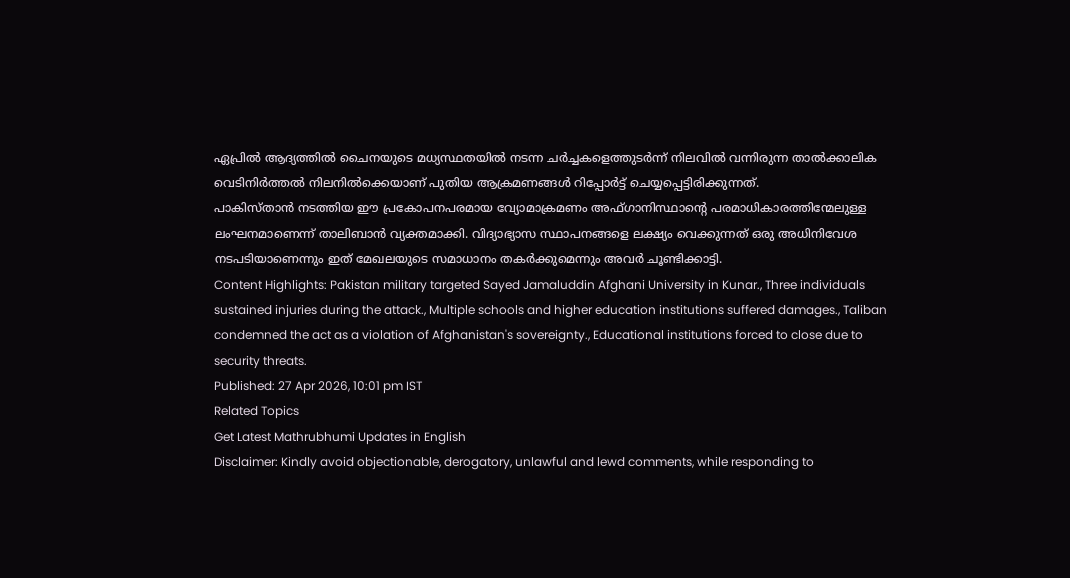ഏപ്രിൽ ആദ്യത്തിൽ ചൈനയുടെ മധ്യസ്ഥതയിൽ നടന്ന ചർച്ചകളെത്തുടർന്ന് നിലവിൽ വന്നിരുന്ന താൽക്കാലിക വെടിനിർത്തൽ നിലനിൽക്കെയാണ് പുതിയ ആക്രമണങ്ങൾ റിപ്പോർട്ട് ചെയ്യപ്പെട്ടിരിക്കുന്നത്.
പാകിസ്താൻ നടത്തിയ ഈ പ്രകോപനപരമായ വ്യോമാക്രമണം അഫ്ഗാനിസ്ഥാന്റെ പരമാധികാരത്തിന്മേലുള്ള ലംഘനമാണെന്ന് താലിബാൻ വ്യക്തമാക്കി. വിദ്യാഭ്യാസ സ്ഥാപനങ്ങളെ ലക്ഷ്യം വെക്കുന്നത് ഒരു അധിനിവേശ നടപടിയാണെന്നും ഇത് മേഖലയുടെ സമാധാനം തകർക്കുമെന്നും അവർ ചൂണ്ടിക്കാട്ടി.
Content Highlights: Pakistan military targeted Sayed Jamaluddin Afghani University in Kunar., Three individuals sustained injuries during the attack., Multiple schools and higher education institutions suffered damages., Taliban condemned the act as a violation of Afghanistan's sovereignty., Educational institutions forced to close due to security threats.
Published: 27 Apr 2026, 10:01 pm IST
Related Topics
Get Latest Mathrubhumi Updates in English
Disclaimer: Kindly avoid objectionable, derogatory, unlawful and lewd comments, while responding to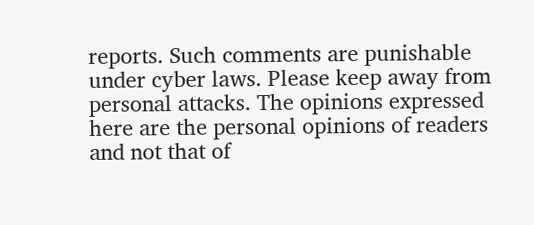reports. Such comments are punishable under cyber laws. Please keep away from personal attacks. The opinions expressed here are the personal opinions of readers and not that of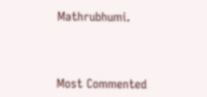Mathrubhumi.



Most Commented